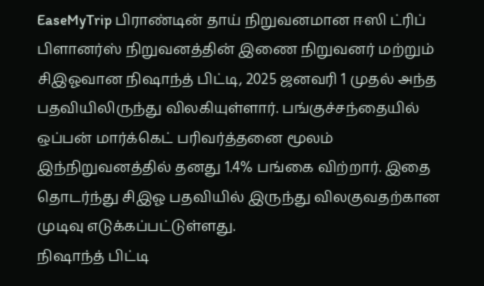EaseMyTrip பிராண்டின் தாய் நிறுவனமான ஈஸி ட்ரிப் பிளானர்ஸ் நிறுவனத்தின் இணை நிறுவனர் மற்றும் சிஇஓவான நிஷாந்த் பிட்டி, 2025 ஜனவரி 1 முதல் அந்த பதவியிலிருந்து விலகியுள்ளார். பங்குச்சந்தையில் ஒப்பன் மார்க்கெட் பரிவர்த்தனை மூலம் இந்நிறுவனத்தில் தனது 1.4% பங்கை விற்றார். இதை தொடர்ந்து சிஇஓ பதவியில் இருந்து விலகுவதற்கான முடிவு எடுக்கப்பட்டுள்ளது.
நிஷாந்த் பிட்டி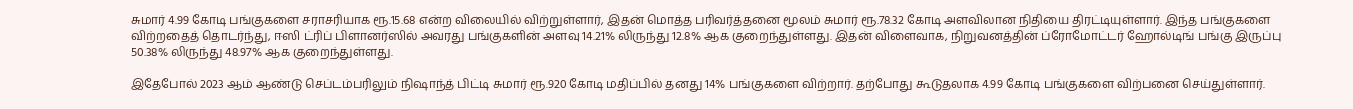சுமார் 4.99 கோடி பங்குகளை சராசரியாக ரூ.15.68 என்ற விலையில் விற்றுள்ளார், இதன் மொத்த பரிவர்த்தனை மூலம் சுமார் ரூ.78.32 கோடி அளவிலான நிதியை திரட்டியுள்ளார். இந்த பங்குகளை விற்றதைத் தொடர்ந்து, ஈஸி ட்ரிப் பிளானர்ஸில் அவரது பங்குகளின் அளவு 14.21% லிருந்து 12.8% ஆக குறைந்துள்ளது. இதன் விளைவாக, நிறுவனத்தின் ப்ரோமோட்டர் ஹோல்டிங் பங்கு இருப்பு 50.38% லிருந்து 48.97% ஆக குறைந்துள்ளது.

இதேபோல் 2023 ஆம் ஆண்டு செப்டம்பரிலும் நிஷாந்த் பிட்டி சுமார் ரூ.920 கோடி மதிப்பில் தனது 14% பங்குகளை விற்றார். தற்போது கூடுதலாக 4.99 கோடி பங்குகளை விற்பனை செய்துள்ளார்.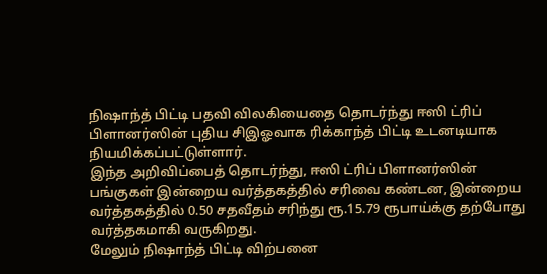நிஷாந்த் பிட்டி பதவி விலகியைதை தொடர்ந்து ஈஸி ட்ரிப் பிளானர்ஸின் புதிய சிஇஓவாக ரிக்காந்த் பிட்டி உடனடியாக நியமிக்கப்பட்டுள்ளார்.
இந்த அறிவிப்பைத் தொடர்ந்து, ஈஸி ட்ரிப் பிளானர்ஸின் பங்குகள் இன்றைய வர்த்தகத்தில் சரிவை கண்டன, இன்றைய வர்த்தகத்தில் 0.50 சதவீதம் சரிந்து ரூ.15.79 ரூபாய்க்கு தற்போது வர்த்தகமாகி வருகிறது.
மேலும் நிஷாந்த் பிட்டி விற்பனை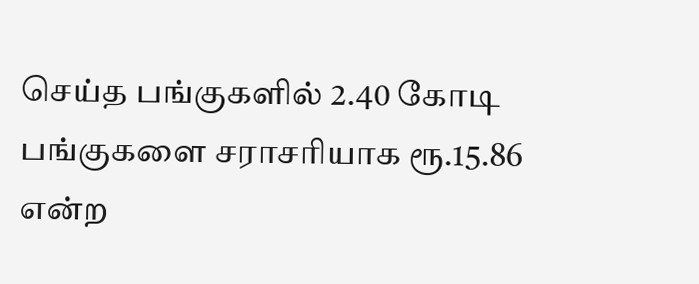செய்த பங்குகளில் 2.40 கோடி பங்குகளை சராசரியாக ரூ.15.86 என்ற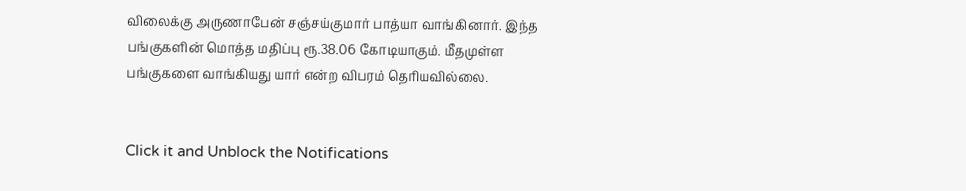விலைக்கு அருணாபேன் சஞ்சய்குமார் பாத்யா வாங்கினார். இந்த பங்குகளின் மொத்த மதிப்பு ரூ.38.06 கோடியாகும். மீதமுள்ள பங்குகளை வாங்கியது யார் என்ற விபரம் தெரியவில்லை.


Click it and Unblock the Notifications